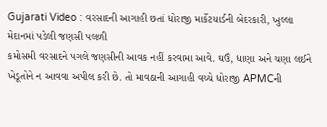Gujarati Video : વરસાદની આગાહી છતાં ધોરાજી માર્કેટયાર્ડની બેદરકારી, ખુલ્લા મેદાનમાં પડેલી જણસી પલળી
કમોસમી વરસાદને પગલે જણસીની આવક નહીં કરવામા આવે. ઘઉં, ધાણા અને ચણા લઈને ખેડૂતોને ન આવવા અપીલ કરી છે. તો માવઠાની આગાહી વચ્ચે ધોરાજી APMCની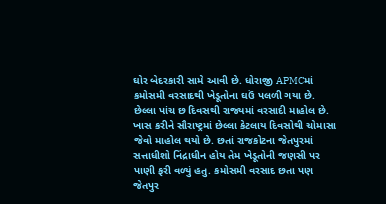ઘોર બેદરકારી સામે આવી છે. ધોરાજી APMCમાં કમોસમી વરસાદથી ખેડૂતોના ઘઉં પલળી ગયા છે.
છેલ્લા પાંચ છ દિવસથી રાજ્યમાં વરસાદી માહોલ છે. ખાસ કરીને સૌરાષ્ટ્રમાં છેલ્લા કેટલાય દિવસોથી ચોમાસા જેવો માહોલ થયો છે. છતાં રાજકોટના જેતપુરમાં સત્તાધીશો નિંદ્રાધીન હોય તેમ ખેડૂતોની જણસી પર પાણી ફરી વળ્યું હતુ. કમોસમી વરસાદ છતા પણ જેતપુર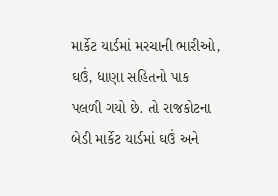માર્કેટ યાર્ડમાં મરચાની ભારીઓ, ઘઉં, ધાણા સહિતનો પાક પલળી ગયો છે. તો રાજકોટના બેડી માર્કેટ યાર્ડમાં ઘઉં અને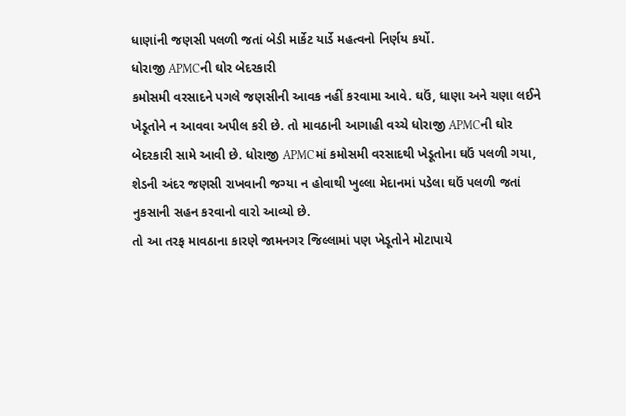ધાણાંની જણસી પલળી જતાં બેડી માર્કેટ યાર્ડે મહત્વનો નિર્ણય કર્યો.
ધોરાજી APMCની ઘોર બેદરકારી
કમોસમી વરસાદને પગલે જણસીની આવક નહીં કરવામા આવે. ઘઉં, ધાણા અને ચણા લઈને ખેડૂતોને ન આવવા અપીલ કરી છે. તો માવઠાની આગાહી વચ્ચે ધોરાજી APMCની ઘોર બેદરકારી સામે આવી છે. ધોરાજી APMCમાં કમોસમી વરસાદથી ખેડૂતોના ઘઉં પલળી ગયા, શેડની અંદર જણસી રાખવાની જગ્યા ન હોવાથી ખુલ્લા મેદાનમાં પડેલા ઘઉં પલળી જતાં નુકસાની સહન કરવાનો વારો આવ્યો છે.
તો આ તરફ માવઠાના કારણે જામનગર જિલ્લામાં પણ ખેડૂતોને મોટાપાયે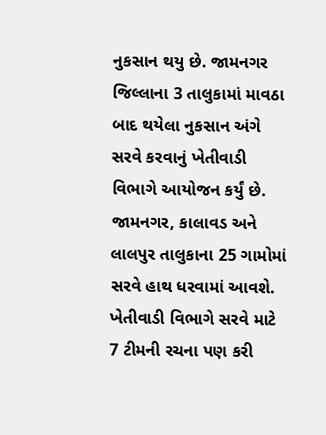નુકસાન થયુ છે. જામનગર જિલ્લાના 3 તાલુકામાં માવઠા બાદ થયેલા નુકસાન અંગે સરવે કરવાનું ખેતીવાડી વિભાગે આયોજન કર્યું છે. જામનગર, કાલાવડ અને લાલપુર તાલુકાના 25 ગામોમાં સરવે હાથ ધરવામાં આવશે. ખેતીવાડી વિભાગે સરવે માટે 7 ટીમની રચના પણ કરી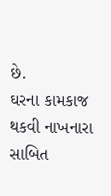છે.
ઘરના કામકાજ થકવી નાખનારા સાબિત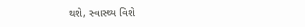થશે, સ્વાસ્થ્ય વિશે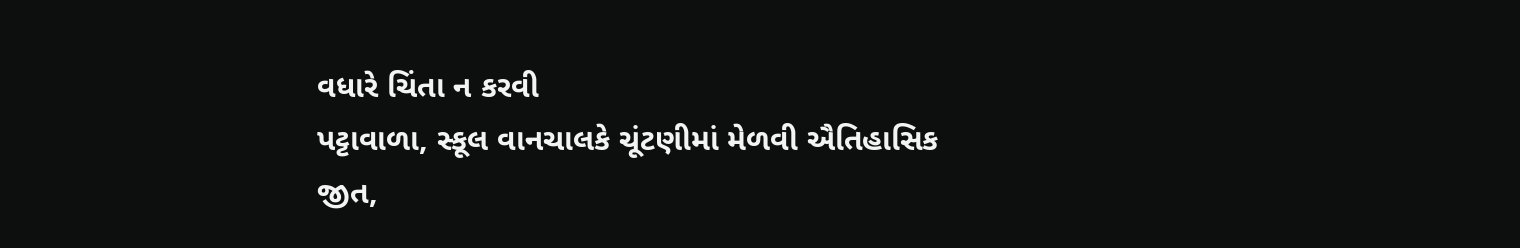વધારે ચિંતા ન કરવી
પટ્ટાવાળા, સ્કૂલ વાનચાલકે ચૂંટણીમાં મેળવી ઐતિહાસિક જીત,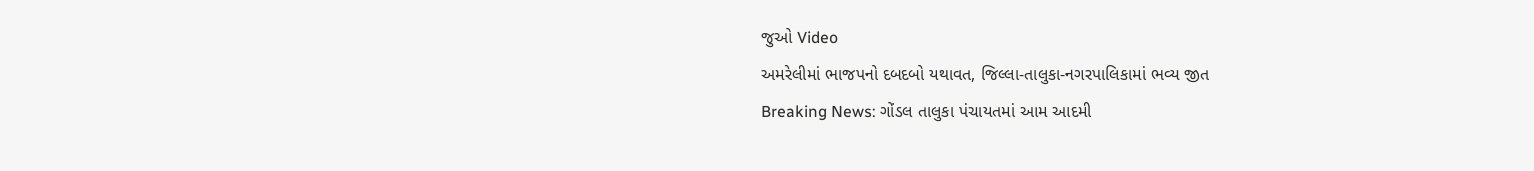જુઓ Video
અમરેલીમાં ભાજપનો દબદબો યથાવત, જિલ્લા-તાલુકા-નગરપાલિકામાં ભવ્ય જીત
Breaking News: ગોંડલ તાલુકા પંચાયતમાં આમ આદમી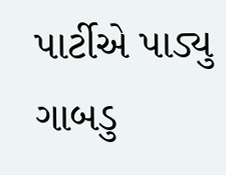પાર્ટીએ પાડ્યુ ગાબડુ